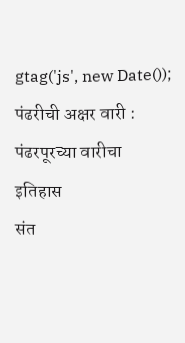gtag('js', new Date());
पंढरीची अक्षर वारी : पंढरपूरच्या वारीचा इतिहास
संत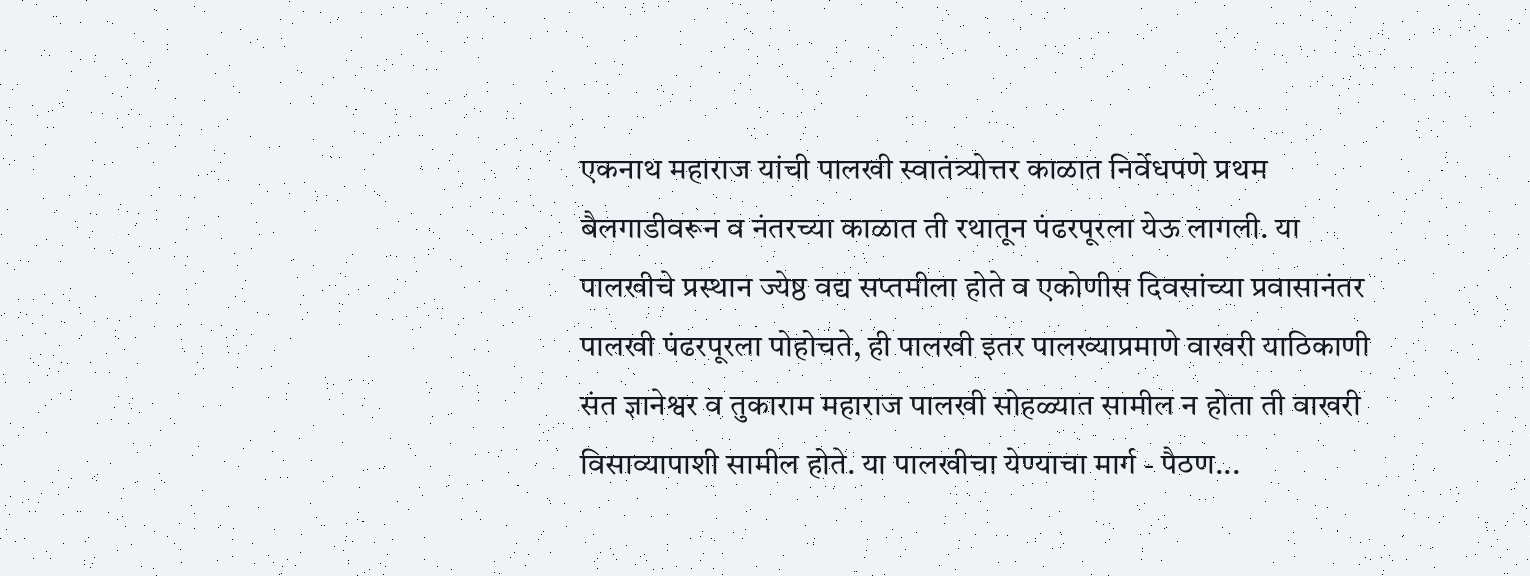एकनाथ महाराज यांची पालखी स्वातंत्र्योत्तर काळात निर्वेधपणे प्रथम बैलगाडीवरून व नंतरच्या काळात ती रथातून पंढरपूरला येऊ लागली. या पालखीचे प्रस्थान ज्येष्ठ वद्य सप्तमीला होते व एकोणीस दिवसांच्या प्रवासानंतर पालखी पंढरपूरला पोहोचते, ही पालखी इतर पालख्याप्रमाणे वाखरी याठिकाणी संत ज्ञानेश्वर व तुकाराम महाराज पालखी सोहळ्यात सामील न होता ती वाखरी विसाव्यापाशी सामील होते. या पालखीचा येण्याचा मार्ग - पैठण...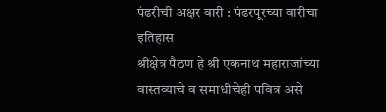पंढरीची अक्षर वारी : पंढरपूरच्या वारीचा इतिहास
श्रीक्षेत्र पैठण हे श्री एकनाथ महाराजांच्या वास्तव्याचे व समाधीचेही पवित्र असे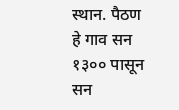स्थान. पैठण हे गाव सन १३०० पासून सन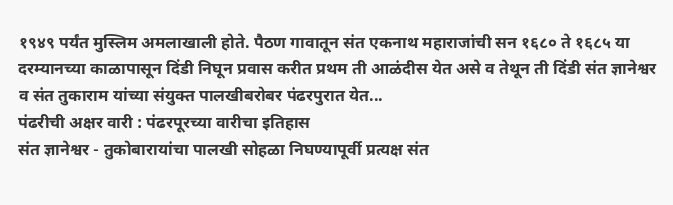१९४९ पर्यंत मुस्लिम अमलाखाली होते. पैठण गावातून संत एकनाथ महाराजांची सन १६८० ते १६८५ या दरम्यानच्या काळापासून दिंडी निघून प्रवास करीत प्रथम ती आळंदीस येत असे व तेथून ती दिंडी संत ज्ञानेश्वर व संत तुकाराम यांच्या संयुक्त पालखीबरोबर पंढरपुरात येत...
पंढरीची अक्षर वारी : पंढरपूरच्या वारीचा इतिहास
संत ज्ञानेश्वर - तुकोबारायांचा पालखी सोहळा निघण्यापूर्वी प्रत्यक्ष संत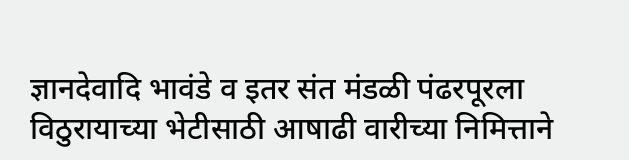ज्ञानदेवादि भावंडे व इतर संत मंडळी पंढरपूरला विठुरायाच्या भेटीसाठी आषाढी वारीच्या निमित्ताने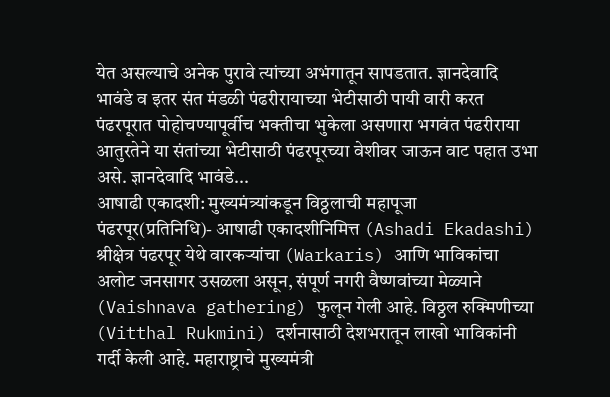येत असल्याचे अनेक पुरावे त्यांच्या अभंगातून सापडतात. ज्ञानदेवादि भावंडे व इतर संत मंडळी पंढरीरायाच्या भेटीसाठी पायी वारी करत पंढरपूरात पोहोचण्यापूर्वीच भक्तीचा भुकेला असणारा भगवंत पंढरीराया आतुरतेने या संतांच्या भेटीसाठी पंढरपूरच्या वेशीवर जाऊन वाट पहात उभा असे. ज्ञानदेवादि भावंडे...
आषाढी एकादशी: मुख्यमंत्र्यांकडून विठ्ठलाची महापूजा
पंढरपूर(प्रतिनिधि)- आषाढी एकादशीनिमित्त (Ashadi Ekadashi) श्रीक्षेत्र पंढरपूर येथे वारकऱ्यांचा (Warkaris) आणि भाविकांचा अलोट जनसागर उसळला असून, संपूर्ण नगरी वैष्णवांच्या मेळ्याने (Vaishnava gathering) फुलून गेली आहे. विठ्ठल रुक्मिणीच्या (Vitthal Rukmini) दर्शनासाठी देशभरातून लाखो भाविकांनी गर्दी केली आहे. महाराष्ट्राचे मुख्यमंत्री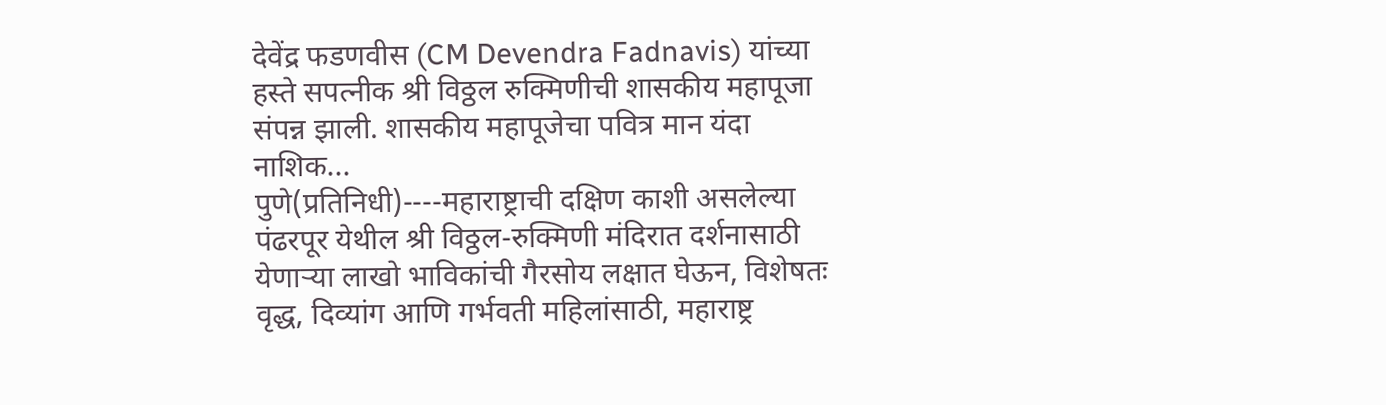देवेंद्र फडणवीस (CM Devendra Fadnavis) यांच्या हस्ते सपत्नीक श्री विठ्ठल रुक्मिणीची शासकीय महापूजा संपन्न झाली. शासकीय महापूजेचा पवित्र मान यंदा नाशिक...
पुणे(प्रतिनिधी)----महाराष्ट्राची दक्षिण काशी असलेल्या पंढरपूर येथील श्री विठ्ठल-रुक्मिणी मंदिरात दर्शनासाठी येणाऱ्या लाखो भाविकांची गैरसोय लक्षात घेऊन, विशेषतः वृद्ध, दिव्यांग आणि गर्भवती महिलांसाठी, महाराष्ट्र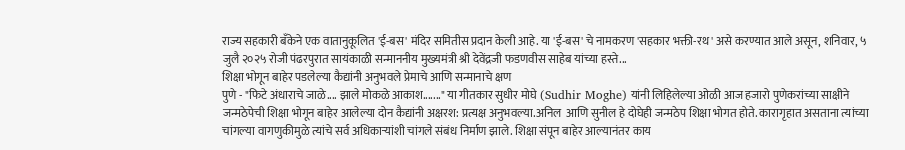राज्य सहकारी बँकेने एक वातानुकूलित 'ई-बस' मंदिर समितीस प्रदान केली आहे. या 'ई-बस' चे नामकरण 'सहकार भक्ती-रथ' असे करण्यात आले असून, शनिवार, ५ जुलै २०२५ रोजी पंढरपुरात सायंकाळी सन्माननीय मुख्यमंत्री श्री देवेंद्रजी फडणवीस साहेब यांच्या हस्ते...
शिक्षा भोगून बाहेर पडलेल्या कैद्यांनी अनुभवले प्रेमाचे आणि सन्मानाचे क्षण
पुणे - "फिटे अंधाराचे जाळे.... झाले मोकळे आकाश......." या गीतकार सुधीर मोघे (Sudhir Moghe) यांनी लिहिलेल्या ओळी आज हजारो पुणेकरांच्या साक्षीने जन्मठेपेची शिक्षा भोगून बाहेर आलेल्या दोन कैद्यांनी अक्षरश: प्रत्यक्ष अनुभवल्या.अनिल  आणि सुनील हे दोघेही जन्मठेप शिक्षा भोगत होते. कारागृहात असताना त्यांच्या चांगल्या वागणुकीमुळे त्यांचे सर्व अधिकाऱ्यांशी चांगले संबंध निर्माण झाले. शिक्षा संपून बाहेर आल्यानंतर काय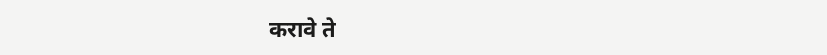करावे ते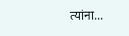त्यांना...